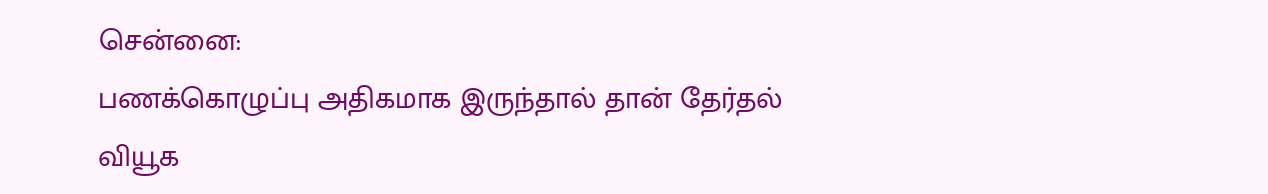சென்னை:
பணக்கொழுப்பு அதிகமாக இருந்தால் தான் தேர்தல் வியூக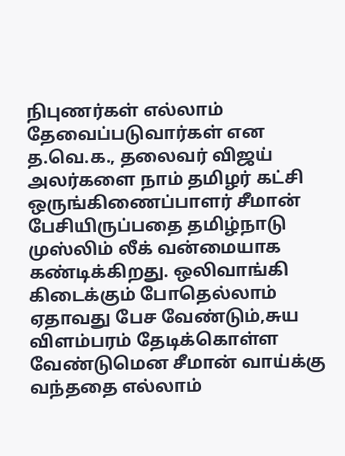நிபுணர்கள் எல்லாம் தேவைப்படுவார்கள் என த.வெ.க., தலைவர் விஜய் அலர்களை நாம் தமிழர் கட்சி ஒருங்கிணைப்பாளர் சீமான் பேசியிருப்பதை தமிழ்நாடு முஸ்லிம் லீக் வன்மையாக கண்டிக்கிறது. ஒலிவாங்கி கிடைக்கும் போதெல்லாம் ஏதாவது பேச வேண்டும்,சுய விளம்பரம் தேடிக்கொள்ள வேண்டுமென சீமான் வாய்க்கு வந்ததை எல்லாம்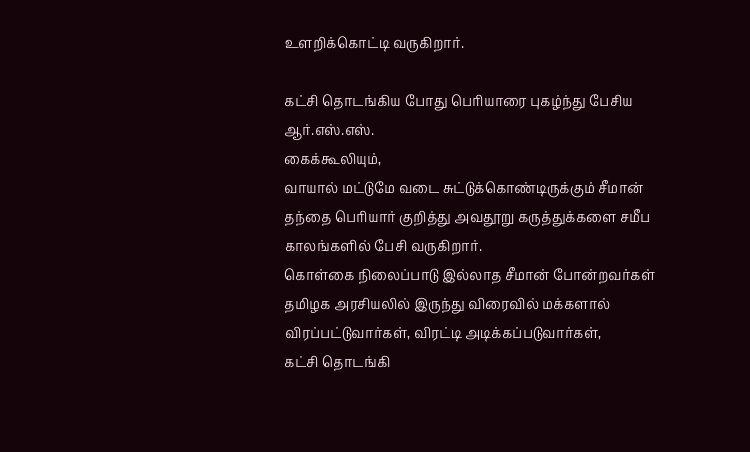உளறிக்கொட்டி வருகிறார்.

கட்சி தொடங்கிய போது பெரியாரை புகழ்ந்து பேசிய ஆர்.எஸ்.எஸ்.
கைக்கூலியும்,
வாயால் மட்டுமே வடை சுட்டுக்கொண்டிருக்கும் சீமான் தந்தை பெரியார் குறித்து அவதூறு கருத்துக்களை சமீப காலங்களில் பேசி வருகிறார்.
கொள்கை நிலைப்பாடு இல்லாத சீமான் போன்றவர்கள் தமிழக அரசியலில் இருந்து விரைவில் மக்களால் விரப்பட்டுவார்கள், விரட்டி அடிக்கப்படுவார்கள்,
கட்சி தொடங்கி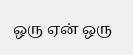ஒரு ஏன் ஒரு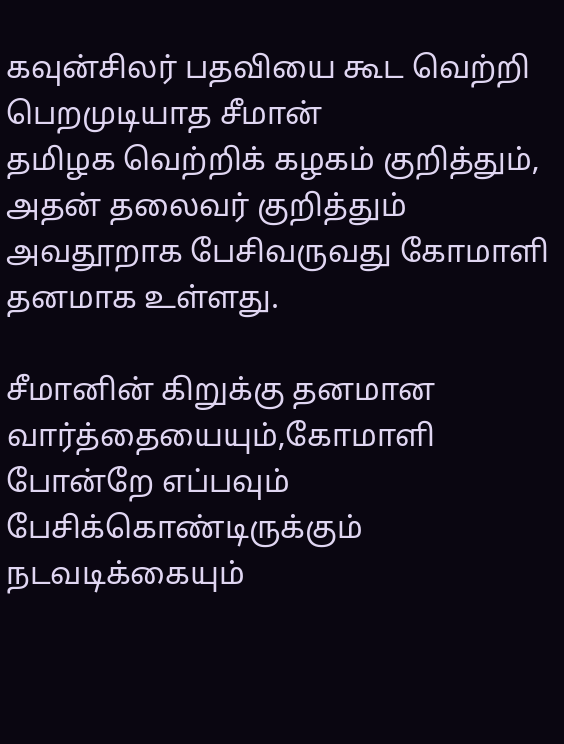கவுன்சிலர் பதவியை கூட வெற்றி பெறமுடியாத சீமான்
தமிழக வெற்றிக் கழகம் குறித்தும், அதன் தலைவர் குறித்தும் அவதூறாக பேசிவருவது கோமாளி தனமாக உள்ளது.

சீமானின் கிறுக்கு தனமான வார்த்தையையும்,கோமாளி போன்றே எப்பவும் பேசிக்கொண்டிருக்கும் நடவடிக்கையும்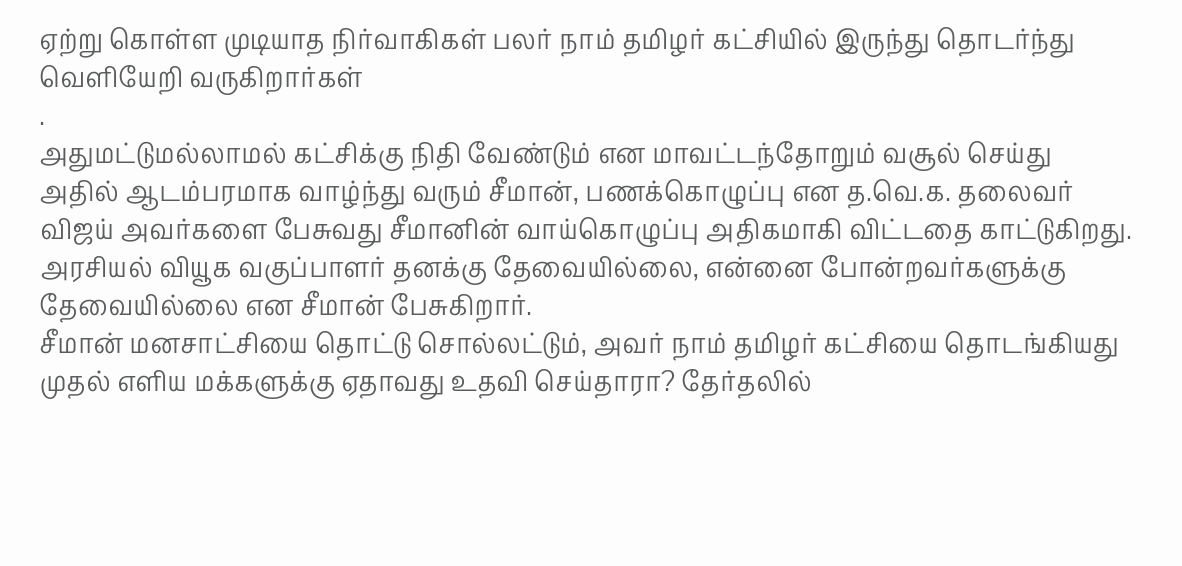ஏற்று கொள்ள முடியாத நிர்வாகிகள் பலர் நாம் தமிழர் கட்சியில் இருந்து தொடர்ந்து வெளியேறி வருகிறார்கள்
.
அதுமட்டுமல்லாமல் கட்சிக்கு நிதி வேண்டும் என மாவட்டந்தோறும் வசூல் செய்து அதில் ஆடம்பரமாக வாழ்ந்து வரும் சீமான், பணக்கொழுப்பு என த.வெ.க. தலைவர் விஜய் அவர்களை பேசுவது சீமானின் வாய்கொழுப்பு அதிகமாகி விட்டதை காட்டுகிறது.
அரசியல் வியூக வகுப்பாளர் தனக்கு தேவையில்லை, என்னை போன்றவர்களுக்கு தேவையில்லை என சீமான் பேசுகிறார்.
சீமான் மனசாட்சியை தொட்டு சொல்லட்டும், அவர் நாம் தமிழர் கட்சியை தொடங்கியது முதல் எளிய மக்களுக்கு ஏதாவது உதவி செய்தாரா? தேர்தலில்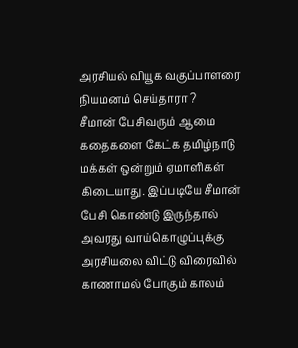அரசியல் வியூக வகுப்பாளரை நியமனம் செய்தாரா ?
சீமான் பேசிவரும் ஆமை
கதைகளை கேட்க தமிழ்நாடு மக்கள் ஒன்றும் ஏமாளிகள் கிடையாது. இப்படியே சீமான் பேசி கொண்டு இருந்தால் அவரது வாய்கொழுப்புக்கு அரசியலை விட்டு விரைவில் காணாமல் போகும் காலம்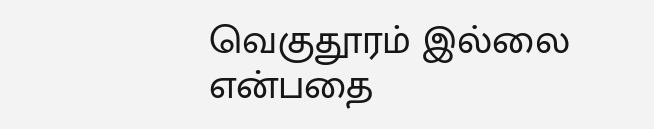வெகுதூரம் இல்லை என்பதை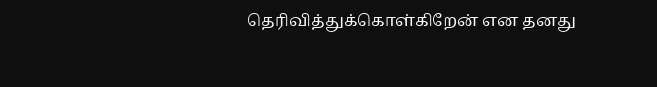தெரிவித்துக்கொள்கிறேன் என தனது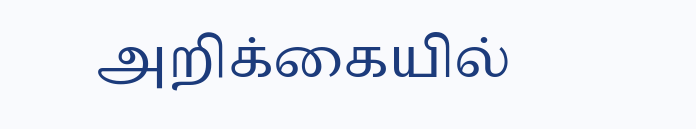அறிக்கையில்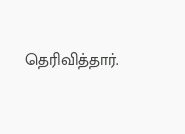தெரிவித்தார்.